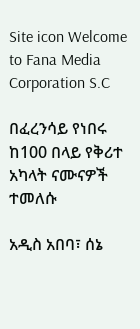Site icon Welcome to Fana Media Corporation S.C

በፈረንሳይ የነበሩ ከ100 በላይ የቅሪተ አካላት ናሙናዎች ተመለሱ

አዲስ አበባ፣ ሰኔ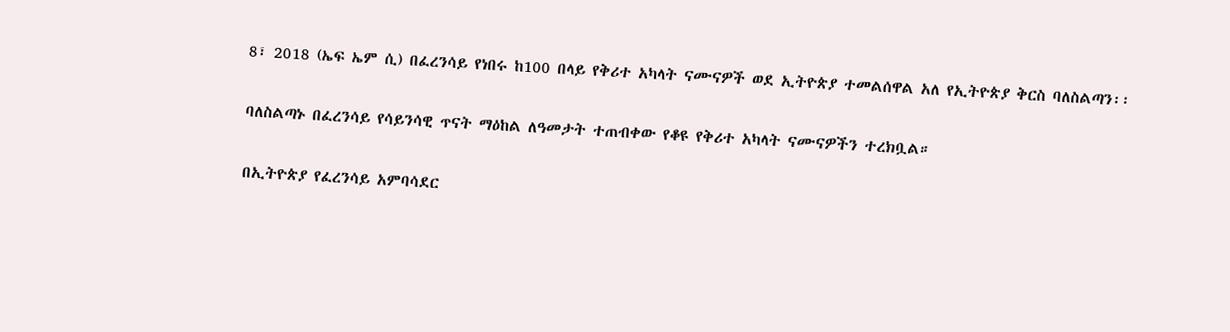8፣ 2018 (ኤፍ ኤም ሲ) በፈረንሳይ የነበሩ ከ100 በላይ የቅሪተ አካላት ናሙናዎች ወደ ኢትዮጵያ ተመልሰዋል አለ የኢትዮጵያ ቅርስ ባለስልጣን፡፡

ባለስልጣኑ በፈረንሳይ የሳይንሳዊ ጥናት ማዕከል ለዓመታት ተጠብቀው የቆዩ የቅሪተ አካላት ናሙናዎችን ተረክቧል።

በኢትዮጵያ የፈረንሳይ አምባሳደር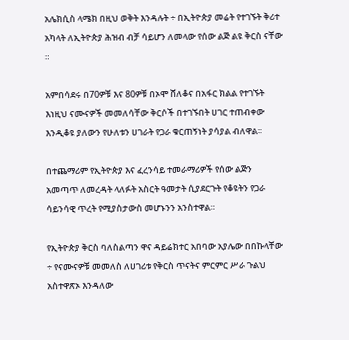አሌክሲስ ላሜክ በዚህ ወቅት እንዳሉት ÷ በኢትዮጵያ መሬት የተገኙት ቅሪተ አካላት ለኢትዮጵያ ሕዝብ ብቻ ሳይሆን ለመላው የሰው ልጅ ልዩ ቅርስ ናቸው ።

አምበሳደሩ በ70ዎቹ እና 80ዎቹ በኦሞ ሸለቆና በአፋር ክልል የተገኙት እነዚህ ናሙናዎች መመለሳቸው ቅርሶች በተገኙበት ሀገር ተጠብቀው እንዲቆዩ ያለውን የሁለቱን ሀገራት የጋራ ቁርጠኝነት ያሳያል ብለዋል፡፡

በተጨማሪም የኢትዮጵያ እና ፈረንሳይ ተመራማሪዎች የሰው ልጅን አመጣጥ ለመረዳት ላለፉት አስርት ዓመታት ሲያደርጉት የቆዩትን የጋራ ሳይንሳዊ ጥረት የሚያስታውስ መሆኑንን አንስተዋል።

የኢትዮጵያ ቅርስ ባለስልጣን ዋና ዳይሬክተር አበባው አያሌው በበኩላቸው ÷ የናሙናዎቹ መመለስ ለሀገሪቱ የቅርስ ጥናትና ምርምር ሥራ ጉልህ አስተዋጽኦ እንዳለው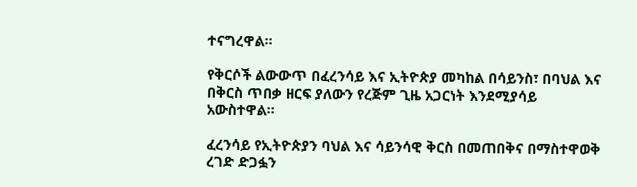ተናግረዋል።

የቅርሶች ልውውጥ በፈረንሳይ እና ኢትዮጵያ መካከል በሳይንስ፣ በባህል እና በቅርስ ጥበቃ ዘርፍ ያለውን የረጅም ጊዜ አጋርነት እንደሚያሳይ አውስተዋል፡፡

ፈረንሳይ የኢትዮጵያን ባህል እና ሳይንሳዊ ቅርስ በመጠበቅና በማስተዋወቅ ረገድ ድጋፏን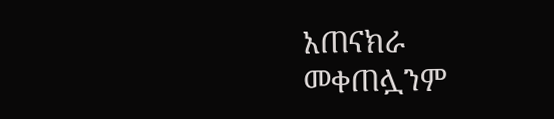አጠናክራ መቀጠሏንም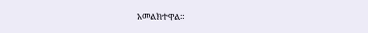አመልክተዋል።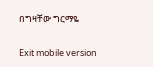በግዛቸው ግርማዬ

Exit mobile version